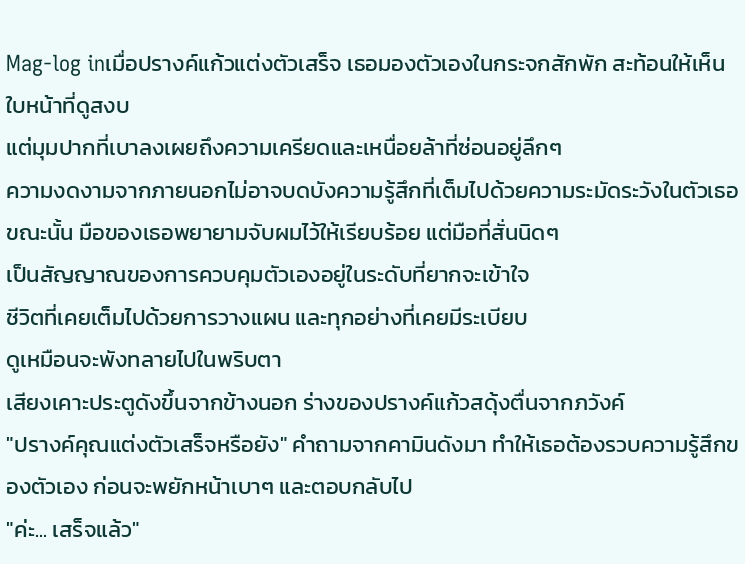Mag-log inเมื่อปรางค์แก้วแต่งตัวเสร็จ เธอมองตัวเองในกระจกสักพัก สะท้อนให้เห็นใบหน้าที่ดูสงบ
แต่มุมปากที่เบาลงเผยถึงความเครียดและเหนื่อยล้าที่ซ่อนอยู่ลึกๆ
ความงดงามจากภายนอกไม่อาจบดบังความรู้สึกที่เต็มไปด้วยความระมัดระวังในตัวเธอ
ขณะนั้น มือของเธอพยายามจับผมไว้ให้เรียบร้อย แต่มือที่สั่นนิดๆ
เป็นสัญญาณของการควบคุมตัวเองอยู่ในระดับที่ยากจะเข้าใจ
ชีวิตที่เคยเต็มไปด้วยการวางแผน และทุกอย่างที่เคยมีระเบียบ
ดูเหมือนจะพังทลายไปในพริบตา
เสียงเคาะประตูดังขึ้นจากข้างนอก ร่างของปรางค์แก้วสดุ้งตื่นจากภวังค์
"ปรางค์คุณแต่งตัวเสร็จหรือยัง" คำถามจากคามินดังมา ทำให้เธอต้องรวบความรู้สึกของตัวเอง ก่อนจะพยักหน้าเบาๆ และตอบกลับไป
"ค่ะ... เสร็จแล้ว"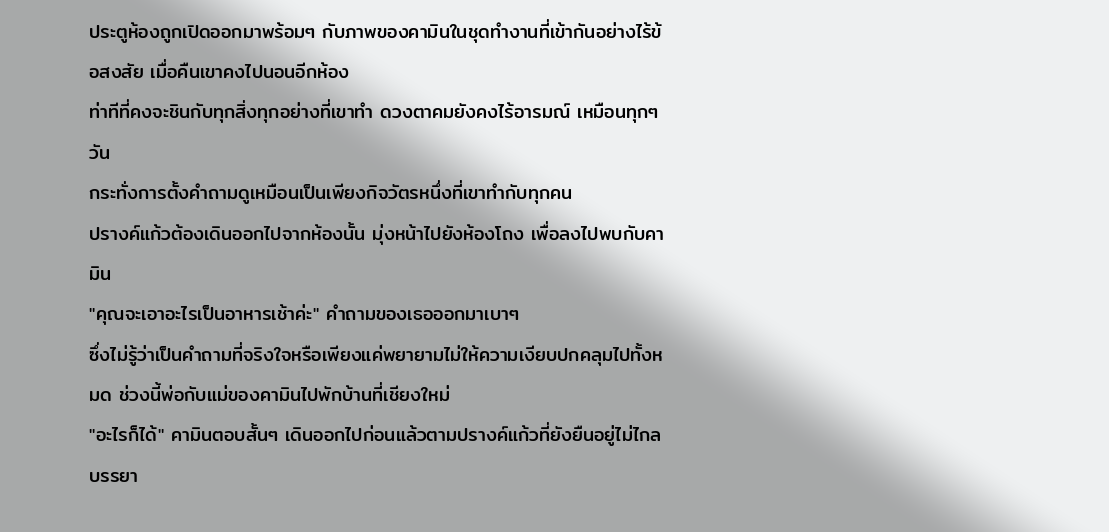ประตูห้องถูกเปิดออกมาพร้อมๆ กับภาพของคามินในชุดทำงานที่เข้ากันอย่างไร้ข้อสงสัย เมื่อคืนเขาคงไปนอนอีกห้อง
ท่าทีที่คงจะชินกับทุกสิ่งทุกอย่างที่เขาทำ ดวงตาคมยังคงไร้อารมณ์ เหมือนทุกๆวัน
กระทั่งการตั้งคำถามดูเหมือนเป็นเพียงกิจวัตรหนึ่งที่เขาทำกับทุกคน
ปรางค์แก้วต้องเดินออกไปจากห้องนั้น มุ่งหน้าไปยังห้องโถง เพื่อลงไปพบกับคามิน
"คุณจะเอาอะไรเป็นอาหารเช้าค่ะ" คำถามของเธอออกมาเบาๆ
ซึ่งไม่รู้ว่าเป็นคำถามที่จริงใจหรือเพียงแค่พยายามไม่ให้ความเงียบปกคลุมไปทั้งหมด ช่วงนี้พ่อกับแม่ของคามินไปพักบ้านที่เชียงใหม่
"อะไรก็ได้" คามินตอบสั้นๆ เดินออกไปก่อนแล้วตามปรางค์แก้วที่ยังยืนอยู่ไม่ไกล
บรรยา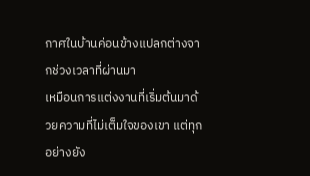กาศในบ้านค่อนข้างแปลกต่างจากช่วงเวลาที่ผ่านมา
เหมือนการแต่งงานที่เริ่มต้นมาด้วยความที่ไม่เต็มใจของเขา แต่ทุกอย่างยัง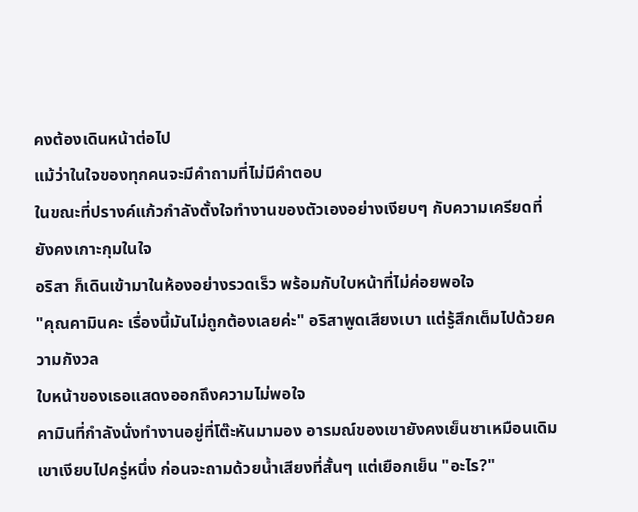คงต้องเดินหน้าต่อไป
แม้ว่าในใจของทุกคนจะมีคำถามที่ไม่มีคำตอบ
ในขณะที่ปรางค์แก้วกำลังตั้งใจทำงานของตัวเองอย่างเงียบๆ กับความเครียดที่ยังคงเกาะกุมในใจ
อริสา ก็เดินเข้ามาในห้องอย่างรวดเร็ว พร้อมกับใบหน้าที่ไม่ค่อยพอใจ
"คุณคามินคะ เรื่องนี้มันไม่ถูกต้องเลยค่ะ" อริสาพูดเสียงเบา แต่รู้สึกเต็มไปด้วยความกังวล
ใบหน้าของเธอแสดงออกถึงความไม่พอใจ
คามินที่กำลังนั่งทำงานอยู่ที่โต๊ะหันมามอง อารมณ์ของเขายังคงเย็นชาเหมือนเดิม
เขาเงียบไปครู่หนึ่ง ก่อนจะถามด้วยน้ำเสียงที่สั้นๆ แต่เยือกเย็น "อะไร?"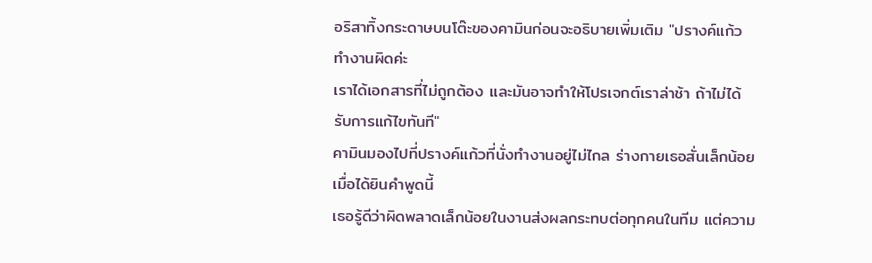อริสาทิ้งกระดาษบนโต๊ะของคามินก่อนจะอธิบายเพิ่มเติม "ปรางค์แก้วทำงานผิดค่ะ
เราได้เอกสารที่ไม่ถูกต้อง และมันอาจทำให้โปรเจกต์เราล่าช้า ถ้าไม่ได้รับการแก้ไขทันที"
คามินมองไปที่ปรางค์แก้วที่นั่งทำงานอยู่ไม่ไกล ร่างกายเธอสั่นเล็กน้อยเมื่อได้ยินคำพูดนี้
เธอรู้ดีว่าผิดพลาดเล็กน้อยในงานส่งผลกระทบต่อทุกคนในทีม แต่ความ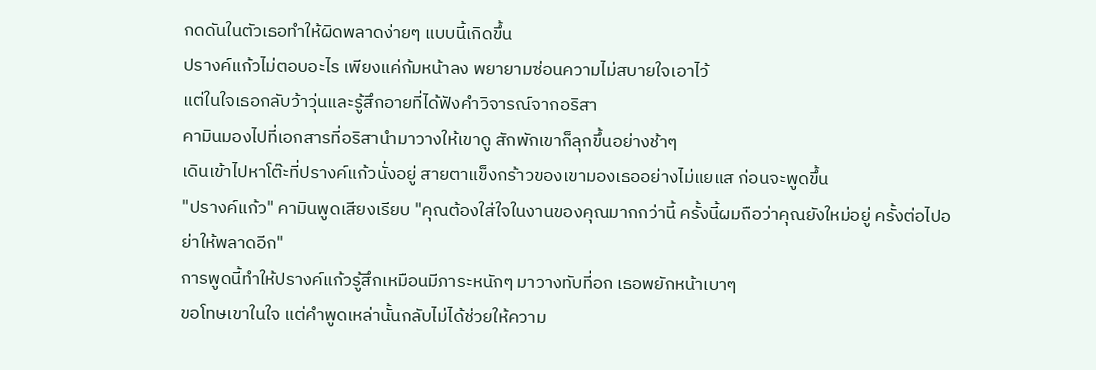กดดันในตัวเธอทำให้ผิดพลาดง่ายๆ แบบนี้เกิดขึ้น
ปรางค์แก้วไม่ตอบอะไร เพียงแค่ก้มหน้าลง พยายามซ่อนความไม่สบายใจเอาไว้
แต่ในใจเธอกลับว้าวุ่นและรู้สึกอายที่ได้ฟังคำวิจารณ์จากอริสา
คามินมองไปที่เอกสารที่อริสานำมาวางให้เขาดู สักพักเขาก็ลุกขึ้นอย่างช้าๆ
เดินเข้าไปหาโต๊ะที่ปรางค์แก้วนั่งอยู่ สายตาแข็งกร้าวของเขามองเธออย่างไม่แยแส ก่อนจะพูดขึ้น
"ปรางค์แก้ว" คามินพูดเสียงเรียบ "คุณต้องใส่ใจในงานของคุณมากกว่านี้ ครั้งนี้ผมถือว่าคุณยังใหม่อยู่ ครั้งต่อไปอย่าให้พลาดอีก"
การพูดนี้ทำให้ปรางค์แก้วรู้สึกเหมือนมีภาระหนักๆ มาวางทับที่อก เธอพยักหน้าเบาๆ
ขอโทษเขาในใจ แต่คำพูดเหล่านั้นกลับไม่ได้ช่วยให้ความ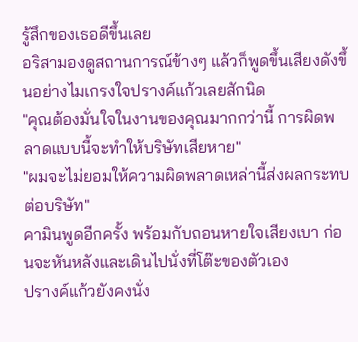รู้สึกของเธอดีขึ้นเลย
อริสามองดูสถานการณ์ข้างๆ แล้วก็พูดขึ้นเสียงดังขึ้นอย่างไมเกรงใจปรางค์แก้วเลยสักนิด
"คุณต้องมั่นใจในงานของคุณมากกว่านี้ การผิดพลาดแบบนี้จะทำให้บริษัทเสียหาย"
"ผมจะไม่ยอมให้ความผิดพลาดเหล่านี้ส่งผลกระทบต่อบริษัท"
คามินพูดอีกครั้ง พร้อมกับถอนหายใจเสียงเบา ก่อนจะหันหลังและเดินไปนั่งที่โต๊ะของตัวเอง
ปรางค์แก้วยังคงนั่ง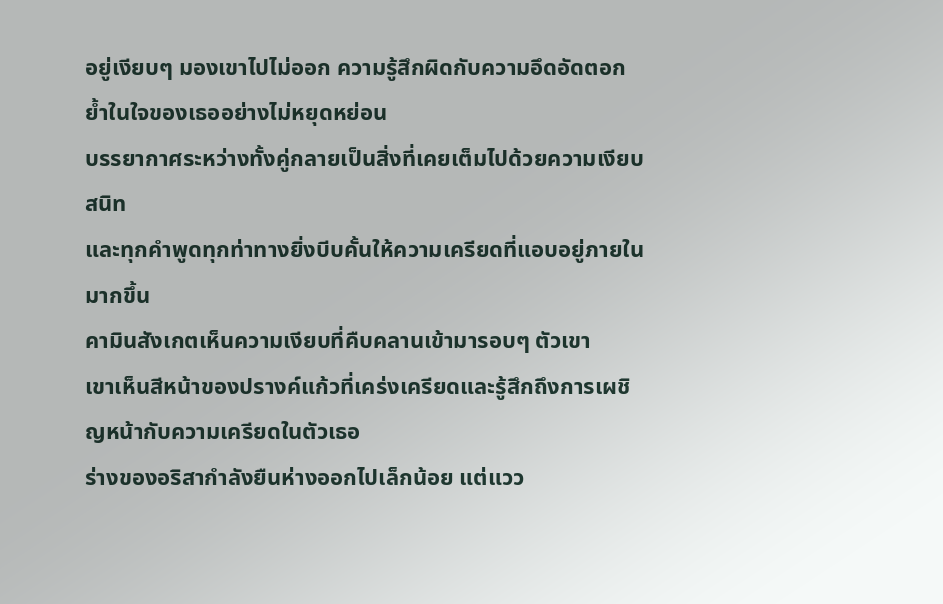อยู่เงียบๆ มองเขาไปไม่ออก ความรู้สึกผิดกับความอึดอัดตอกย้ำในใจของเธออย่างไม่หยุดหย่อน
บรรยากาศระหว่างทั้งคู่กลายเป็นสิ่งที่เคยเต็มไปด้วยความเงียบสนิท
และทุกคำพูดทุกท่าทางยิ่งบีบคั้นให้ความเครียดที่แอบอยู่ภายในมากขึ้น
คามินสังเกตเห็นความเงียบที่คืบคลานเข้ามารอบๆ ตัวเขา
เขาเห็นสีหน้าของปรางค์แก้วที่เคร่งเครียดและรู้สึกถึงการเผชิญหน้ากับความเครียดในตัวเธอ
ร่างของอริสากำลังยืนห่างออกไปเล็กน้อย แต่แวว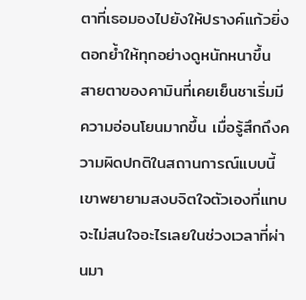ตาที่เธอมองไปยังให้ปรางค์แก้วยิ่งตอกย้ำให้ทุกอย่างดูหนักหนาขึ้น
สายตาของคามินที่เคยเย็นชาเริ่มมีความอ่อนโยนมากขึ้น เมื่อรู้สึกถึงความผิดปกติในสถานการณ์แบบนี้
เขาพยายามสงบจิตใจตัวเองที่แทบจะไม่สนใจอะไรเลยในช่วงเวลาที่ผ่านมา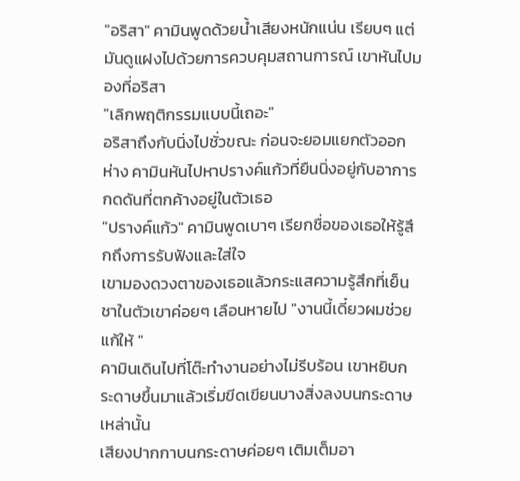"อริสา" คามินพูดด้วยน้ำเสียงหนักแน่น เรียบๆ แต่มันดูแฝงไปด้วยการควบคุมสถานการณ์ เขาหันไปมองที่อริสา
"เลิกพฤติกรรมแบบนี้เถอะ"
อริสาถึงกับนิ่งไปชั่วขณะ ก่อนจะยอมแยกตัวออกห่าง คามินหันไปหาปรางค์แก้วที่ยืนนิ่งอยู่กับอาการกดดันที่ตกค้างอยู่ในตัวเธอ
"ปรางค์แก้ว" คามินพูดเบาๆ เรียกชื่อของเธอให้รู้สึกถึงการรับฟังและใส่ใจ
เขามองดวงตาของเธอแล้วกระแสความรู้สึกที่เย็นชาในตัวเขาค่อยๆ เลือนหายไป "งานนี้เดี๋ยวผมช่วยแก้ให้ "
คามินเดินไปที่โต๊ะทำงานอย่างไม่รีบร้อน เขาหยิบกระดาษขึ้นมาแล้วเริ่มขีดเขียนบางสิ่งลงบนกระดาษเหล่านั้น
เสียงปากกาบนกระดาษค่อยๆ เติมเต็มอา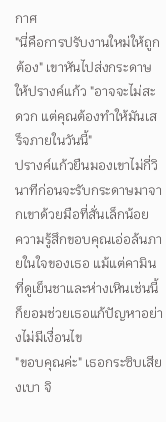กาศ
"นี่คือการปรับงานใหม่ให้ถูกต้อง" เขาหันไปส่งกระดาษให้ปรางค์แก้ว "อาจจะไม่สะดวก แต่คุณต้องทำให้มันเสร็จภายในวันนี้"
ปรางค์แก้วยืนมองเขาไม่กี่วินาทีก่อนจะรับกระดาษมาจากเขาด้วยมือที่สั่นเล็กน้อย
ความรู้สึกขอบคุณเอ่อล้นภายในใจของเธอ แม้แต่คามินที่ดูเย็นชาและห่างเหินเช่นนี้ ก็ยอมช่วยเธอแก้ปัญหาอย่างไม่มีเงื่อนไข
"ขอบคุณค่ะ" เธอกระซิบเสียงเบา จิ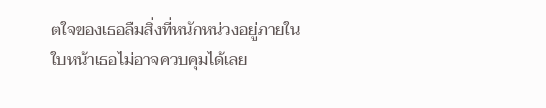ตใจของเธอลืมสิ่งที่หนักหน่วงอยู่ภายใน
ใบหน้าเธอไม่อาจควบคุมได้เลย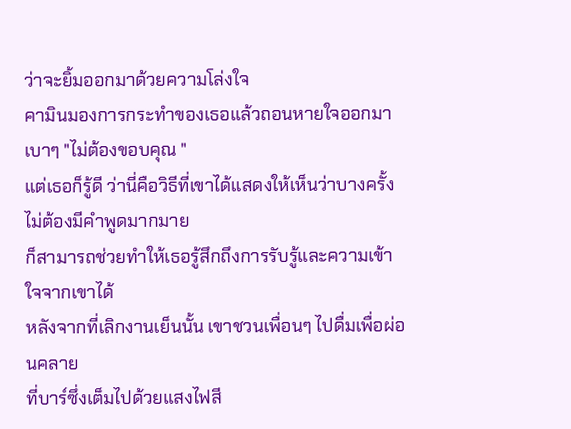ว่าจะยิ้มออกมาด้วยความโล่งใจ
คามินมองการกระทำของเธอแล้วถอนหายใจออกมาเบาๆ "ไม่ต้องขอบคุณ "
แต่เธอก็รู้ดี ว่านี่คือวิธีที่เขาได้แสดงให้เห็นว่าบางครั้งไม่ต้องมีคำพูดมากมาย
ก็สามารถช่วยทำให้เธอรู้สึกถึงการรับรู้และความเข้าใจจากเขาได้
หลังจากที่เลิกงานเย็นนั้น เขาชวนเพื่อนๆ ไปดื่มเพื่อผ่อนคลาย
ที่บาร์ซึ่งเต็มไปด้วยแสงไฟสี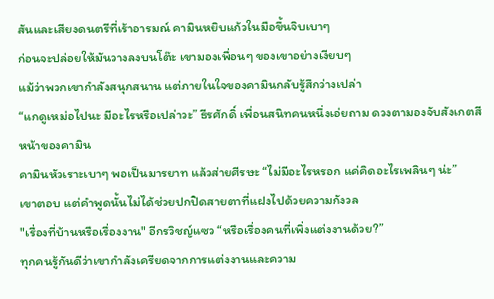สันและเสียงดนตรีที่เร้าอารมณ์ คามินหยิบแก้วในมือขึ้นจิบเบาๆ
ก่อนจะปล่อยให้มันวางลงบนโต๊ะ เขามองเพื่อนๆ ของเขาอย่างเงียบๆ
แม้ว่าพวกเขากำลังสนุกสนาน แต่ภายในใจของคามินกลับรู้สึกว่างเปล่า
“แกดูเหม่อไปนะ มีอะไรหรือเปล่าวะ” ธีรศักดิ์ เพื่อนสนิทคนหนึ่งเอ่ยถาม ดวงตามองจับสังเกตสีหน้าของคามิน
คามินหัวเราะเบาๆ พอเป็นมารยาท แล้วส่ายศีรษะ “ไม่มีอะไรหรอก แค่คิดอะไรเพลินๆ น่ะ”
เขาตอบ แต่คำพูดนั้นไม่ได้ช่วยปกปิดสายตาที่แฝงไปด้วยความกังวล
"เรื่องที่บ้านหรือเรื่องงาน" อีกรวิชญ์แซว “หรือเรื่องคนที่เพิ่งแต่งงานด้วย?”
ทุกคนรู้กันดีว่าเขากำลังเครียดจากการแต่งงานและความ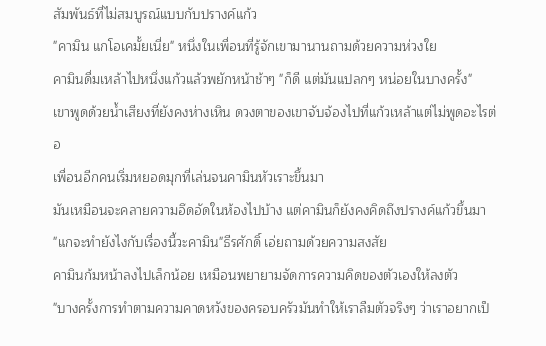สัมพันธ์ที่ไม่สมบูรณ์แบบกับปรางค์แก้ว
"คามิน แกโอเคมั้ยเนี่ย" หนึ่งในเพื่อนที่รู้จักเขามานานถามด้วยความห่วงใย
คามินดื่มเหล้าไปหนึ่งแก้วแล้วพยักหน้าช้าๆ "ก็ดี แต่มันแปลกๆ หน่อยในบางครั้ง"
เขาพูดด้วยน้ำเสียงที่ยังคงห่างเหิน ดวงตาของเขาจับจ้องไปที่แก้วเหล้าแต่ไม่พูดอะไรต่อ
เพื่อนอีกคนเริ่มหยอดมุกที่เล่นจนคามินหัวเราะขึ้นมา
มันเหมือนจะคลายความอึดอัดในห้องไปบ้าง แต่คามินก็ยังคงคิดถึงปรางค์แก้วขึ้นมา
"แกจะทำยังไงกับเรื่องนี้วะคามิน"ธีรศักดิ์ เอ่ยถามด้วยความสงสัย
คามินก้มหน้าลงไปเล็กน้อย เหมือนพยายามจัดการความคิดของตัวเองให้ลงตัว
"บางครั้งการทำตามความคาดหวังของครอบครัวมันทำให้เราลืมตัวจริงๆ ว่าเราอยากเป็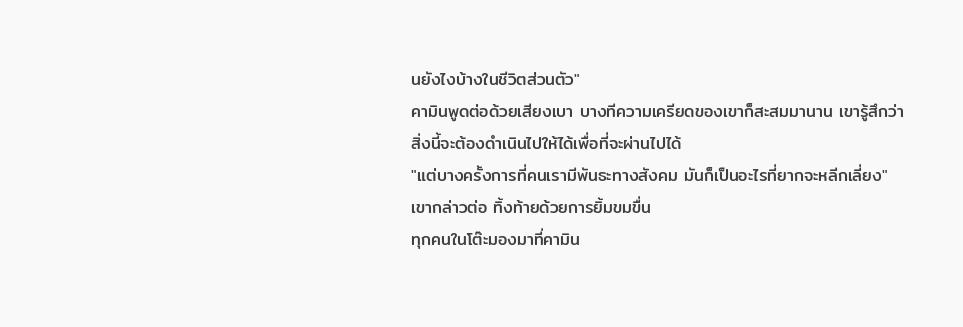นยังไงบ้างในชีวิตส่วนตัว"
คามินพูดต่อด้วยเสียงเบา บางทีความเครียดของเขาก็สะสมมานาน เขารู้สึกว่าสิ่งนี้จะต้องดำเนินไปให้ได้เพื่อที่จะผ่านไปได้
"แต่บางครั้งการที่คนเรามีพันธะทางสังคม มันก็เป็นอะไรที่ยากจะหลีกเลี่ยง" เขากล่าวต่อ ทิ้งท้ายด้วยการยิ้มขมขื่น
ทุกคนในโต๊ะมองมาที่คามิน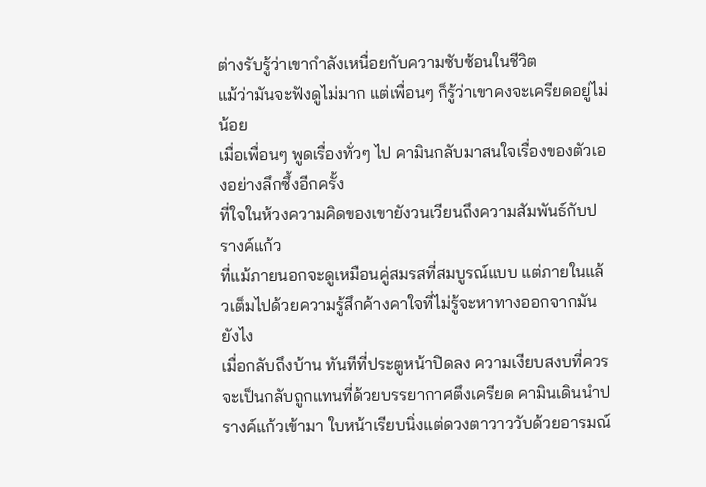ต่างรับรู้ว่าเขากำลังเหนื่อยกับความซับซ้อนในชีวิต
แม้ว่ามันจะฟังดูไม่มาก แต่เพื่อนๆ ก็รู้ว่าเขาคงจะเครียดอยู่ไม่น้อย
เมื่อเพื่อนๆ พูดเรื่องทั่วๆ ไป คามินกลับมาสนใจเรื่องของตัวเองอย่างลึกซึ้งอีกครั้ง
ที่ใจในห้วงความคิดของเขายังวนเวียนถึงความสัมพันธ์กับปรางค์แก้ว
ที่แม้ภายนอกจะดูเหมือนคู่สมรสที่สมบูรณ์แบบ แต่ภายในแล้วเต็มไปด้วยความรู้สึกค้างคาใจที่ไม่รู้จะหาทางออกจากมันยังไง
เมื่อกลับถึงบ้าน ทันทีที่ประตูหน้าปิดลง ความเงียบสงบที่ควรจะเป็นกลับถูกแทนที่ด้วยบรรยากาศตึงเครียด คามินเดินนำปรางค์แก้วเข้ามา ใบหน้าเรียบนิ่งแต่ดวงตาวาววับด้วยอารมณ์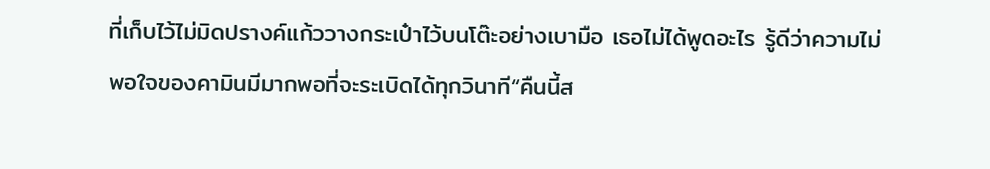ที่เก็บไว้ไม่มิดปรางค์แก้ววางกระเป๋าไว้บนโต๊ะอย่างเบามือ เธอไม่ได้พูดอะไร รู้ดีว่าความไม่พอใจของคามินมีมากพอที่จะระเบิดได้ทุกวินาที“คืนนี้ส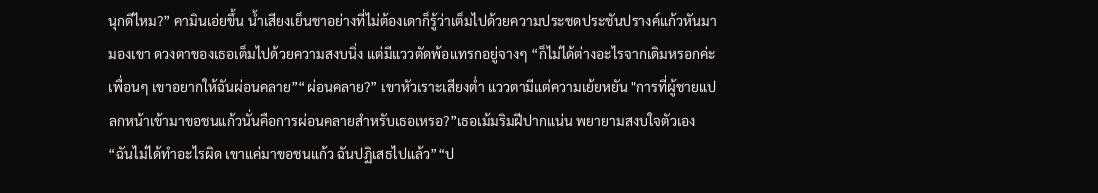นุกดีไหม?” คามินเอ่ยขึ้น น้ำเสียงเย็นชาอย่างที่ไม่ต้องเดาก็รู้ว่าเต็มไปด้วยความประชดประชันปรางค์แก้วหันมามองเขา ดวงตาของเธอเต็มไปด้วยความสงบนิ่ง แต่มีแววตัดพ้อแทรกอยู่จางๆ “ก็ไม่ได้ต่างอะไรจากเดิมหรอกค่ะ เพื่อนๆ เขาอยากให้ฉันผ่อนคลาย”“ผ่อนคลาย?” เขาหัวเราะเสียงต่ำ แววตามีแต่ความเย้ยหยัน "การที่ผู้ชายแปลกหน้าเข้ามาขอชนแก้วนั่นคือการผ่อนคลายสำหรับเธอเหรอ?”เธอเม้มริมฝีปากแน่น พยายามสงบใจตัวเอง “ฉันไม่ได้ทำอะไรผิด เขาแค่มาขอชนแก้ว ฉันปฏิเสธไปแล้ว”“ป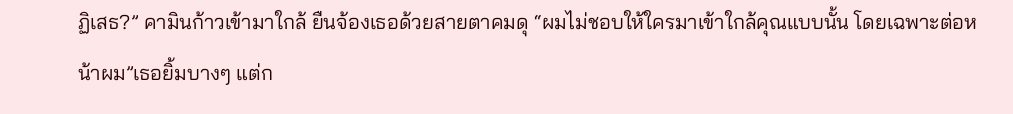ฏิเสธ?” คามินก้าวเข้ามาใกล้ ยืนจ้องเธอด้วยสายตาคมดุ “ผมไม่ชอบให้ใครมาเข้าใกล้คุณแบบนั้น โดยเฉพาะต่อหน้าผม”เธอยิ้มบางๆ แต่ก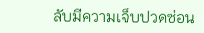ลับมีความเจ็บปวดซ่อน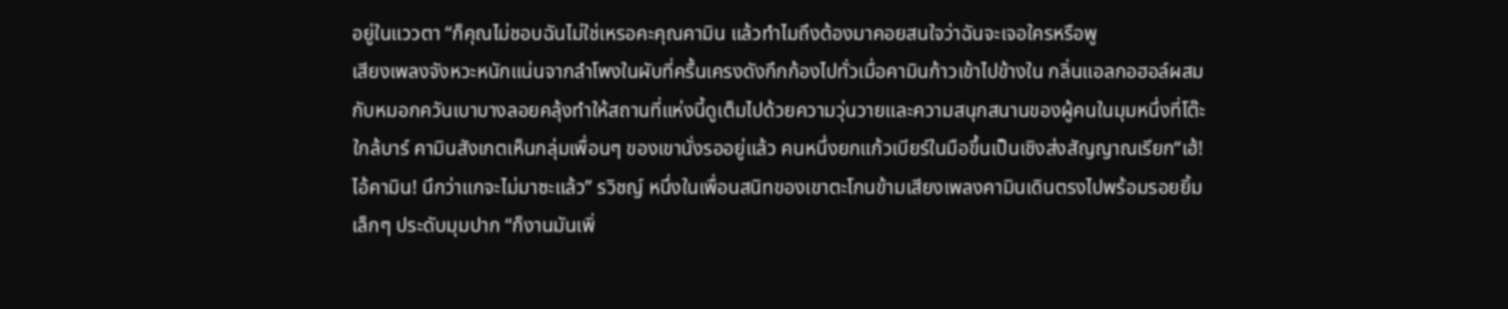อยู่ในแววตา “ก็คุณไม่ชอบฉันไม่ใช่เหรอคะคุณคามิน แล้วทำไมถึงต้องมาคอยสนใจว่าฉันจะเจอใครหรือพู
เสียงเพลงจังหวะหนักแน่นจากลำโพงในผับที่ครื้นเครงดังกึกก้องไปทั่วเมื่อคามินก้าวเข้าไปข้างใน กลิ่นแอลกอฮอล์ผสมกับหมอกควันเบาบางลอยคลุ้งทำให้สถานที่แห่งนี้ดูเต็มไปด้วยความวุ่นวายและความสนุกสนานของผู้คนในมุมหนึ่งที่โต๊ะใกล้บาร์ คามินสังเกตเห็นกลุ่มเพื่อนๆ ของเขานั่งรออยู่แล้ว คนหนึ่งยกแก้วเบียร์ในมือขึ้นเป็นเชิงส่งสัญญาณเรียก“เฮ้! ไอ้คามิน! นึกว่าแกจะไม่มาซะแล้ว” รวิชญ์ หนึ่งในเพื่อนสนิทของเขาตะโกนข้ามเสียงเพลงคามินเดินตรงไปพร้อมรอยยิ้มเล็กๆ ประดับมุมปาก “ก็งานมันเพิ่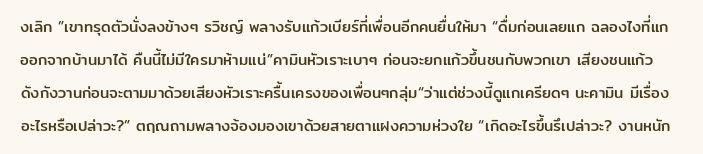งเลิก ”เขาทรุดตัวนั่งลงข้างๆ รวิชญ์ พลางรับแก้วเบียร์ที่เพื่อนอีกคนยื่นให้มา “ดื่มก่อนเลยแก ฉลองไงที่แกออกจากบ้านมาได้ คืนนี้ไม่มีใครมาห้ามแน่”คามินหัวเราะเบาๆ ก่อนจะยกแก้วขึ้นชนกับพวกเขา เสียงชนแก้วดังกังวานก่อนจะตามมาด้วยเสียงหัวเราะครื้นเครงของเพื่อนๆกลุ่ม“ว่าแต่ช่วงนี้ดูแกเครียดๆ นะคามิน มีเรื่องอะไรหรือเปล่าวะ?” ตฤณถามพลางจ้องมองเขาด้วยสายตาแฝงความห่วงใย “เกิดอะไรขึ้นรึเปล่าวะ? งานหนัก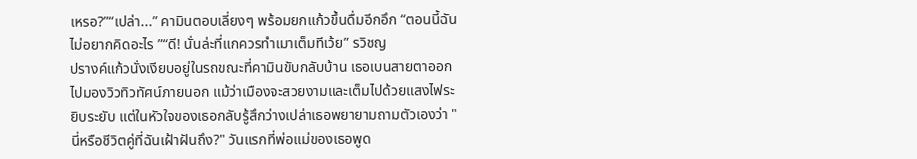เหรอ?”“เปล่า...” คามินตอบเลี่ยงๆ พร้อมยกแก้วขึ้นดื่มอีกอึก “ตอนนี้ฉันไม่อยากคิดอะไร ”“ดี! นั่นล่ะที่แกควรทำเมาเต็มทีเว้ย” รวิชญ
ปรางค์แก้วนั่งเงียบอยู่ในรถขณะที่คามินขับกลับบ้าน เธอเบนสายตาออกไปมองวิวทิวทัศน์ภายนอก แม้ว่าเมืองจะสวยงามและเต็มไปด้วยแสงไฟระยิบระยับ แต่ในหัวใจของเธอกลับรู้สึกว่างเปล่าเธอพยายามถามตัวเองว่า "นี่หรือชีวิตคู่ที่ฉันเฝ้าฝันถึง?" วันแรกที่พ่อแม่ของเธอพูด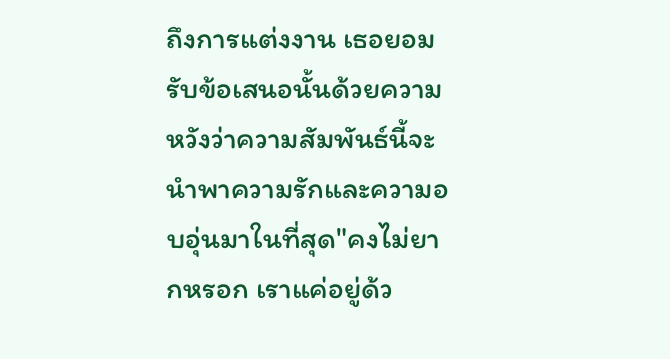ถึงการแต่งงาน เธอยอมรับข้อเสนอนั้นด้วยความหวังว่าความสัมพันธ์นี้จะนำพาความรักและความอบอุ่นมาในที่สุด"คงไม่ยากหรอก เราแค่อยู่ด้ว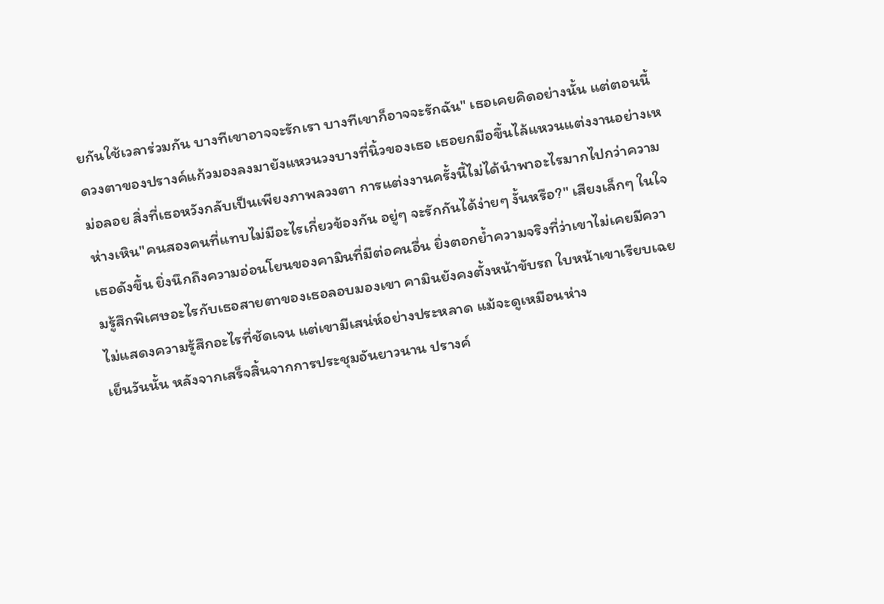ยกันใช้เวลาร่วมกัน บางทีเขาอาจจะรักเรา บางทีเขาก็อาจจะรักฉัน" เธอเคยคิดอย่างนั้น แต่ตอนนี้ดวงตาของปรางค์แก้วมองลงมายังแหวนวงบางที่นิ้วของเธอ เธอยกมือขึ้นไล้แหวนแต่งงานอย่างเหม่อลอย สิ่งที่เธอหวังกลับเป็นเพียงภาพลวงตา การแต่งงานครั้งนี้ไม่ได้นำพาอะไรมากไปกว่าความห่างเหิน"คนสองคนที่แทบไม่มีอะไรเกี่ยวข้องกัน อยู่ๆ จะรักกันได้ง่ายๆ งั้นหรือ?" เสียงเล็กๆ ในใจเธอดังขึ้น ยิ่งนึกถึงความอ่อนโยนของคามินที่มีต่อคนอื่น ยิ่งตอกย้ำความจริงที่ว่าเขาไม่เคยมีความรู้สึกพิเศษอะไรกับเธอสายตาของเธอลอบมองเขา คามินยังคงตั้งหน้าขับรถ ใบหน้าเขาเรียบเฉย ไม่แสดงความรู้สึกอะไรที่ชัดเจน แต่เขามีเสน่ห์อย่างประหลาด แม้จะดูเหมือนห่าง
เย็นวันนั้น หลังจากเสร็จสิ้นจากการประชุมอันยาวนาน ปรางค์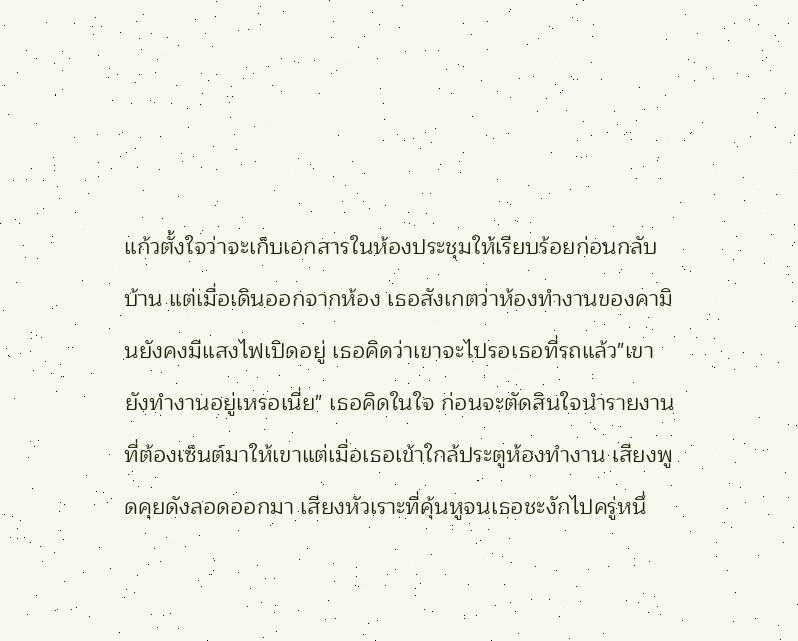แก้วตั้งใจว่าจะเก็บเอกสารในห้องประชุมให้เรียบร้อยก่อนกลับบ้าน แต่เมื่อเดินออกจากห้อง เธอสังเกตว่าห้องทำงานของคามินยังคงมีแสงไฟเปิดอยู่ เธอคิดว่าเขาจะไปรอเธอที่รถแล้ว"เขายังทำงานอยู่เหรอเนี่ย" เธอคิดในใจ ก่อนจะตัดสินใจนำรายงานที่ต้องเซ็นต์มาให้เขาแต่เมื่อเธอเข้าใกล้ประตูห้องทำงาน เสียงพูดคุยดังลอดออกมา เสียงหัวเราะที่คุ้นหูจนเธอชะงักไปครู่หนึ่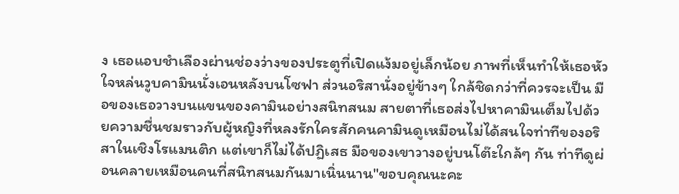ง เธอแอบชำเลืองผ่านช่องว่างของประตูที่เปิดแง้มอยู่เล็กน้อย ภาพที่เห็นทำให้เธอหัวใจหล่นวูบคามินนั่งเอนหลังบนโซฟา ส่วนอริสานั่งอยู่ข้างๆ ใกล้ชิดกว่าที่ควรจะเป็น มือของเธอวางบนแขนของคามินอย่างสนิทสนม สายตาที่เธอส่งไปหาคามินเต็มไปด้วยความชื่นชมราวกับผู้หญิงที่หลงรักใครสักคนคามินดูเหมือนไม่ได้สนใจท่าทีของอริสาในเชิงโรแมนติก แต่เขาก็ไม่ได้ปฏิเสธ มือของเขาวางอยู่บนโต๊ะใกล้ๆ กัน ท่าทีดูผ่อนคลายเหมือนคนที่สนิทสนมกันมาเนิ่นนาน"ขอบคุณนะคะ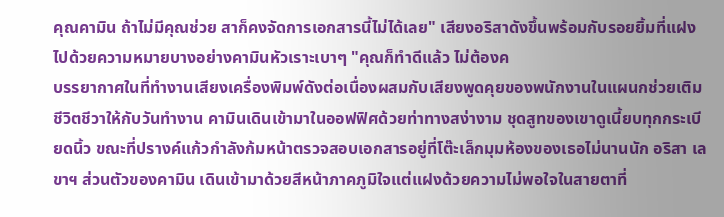คุณคามิน ถ้าไม่มีคุณช่วย สาก็คงจัดการเอกสารนี้ไม่ได้เลย" เสียงอริสาดังขึ้นพร้อมกับรอยยิ้มที่แฝงไปด้วยความหมายบางอย่างคามินหัวเราะเบาๆ "คุณก็ทำดีแล้ว ไม่ต้องค
บรรยากาศในที่ทำงานเสียงเครื่องพิมพ์ดังต่อเนื่องผสมกับเสียงพูดคุยของพนักงานในแผนกช่วยเติมชีวิตชีวาให้กับวันทำงาน คามินเดินเข้ามาในออฟฟิศด้วยท่าทางสง่างาม ชุดสูทของเขาดูเนี้ยบทุกกระเบียดนิ้ว ขณะที่ปรางค์แก้วกำลังก้มหน้าตรวจสอบเอกสารอยู่ที่โต๊ะเล็กมุมห้องของเธอไม่นานนัก อริสา เลขาฯ ส่วนตัวของคามิน เดินเข้ามาด้วยสีหน้าภาคภูมิใจแต่แฝงด้วยความไม่พอใจในสายตาที่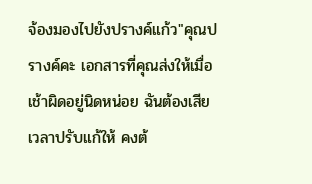จ้องมองไปยังปรางค์แก้ว"คุณปรางค์คะ เอกสารที่คุณส่งให้เมื่อเช้าผิดอยู่นิดหน่อย ฉันต้องเสียเวลาปรับแก้ให้ คงต้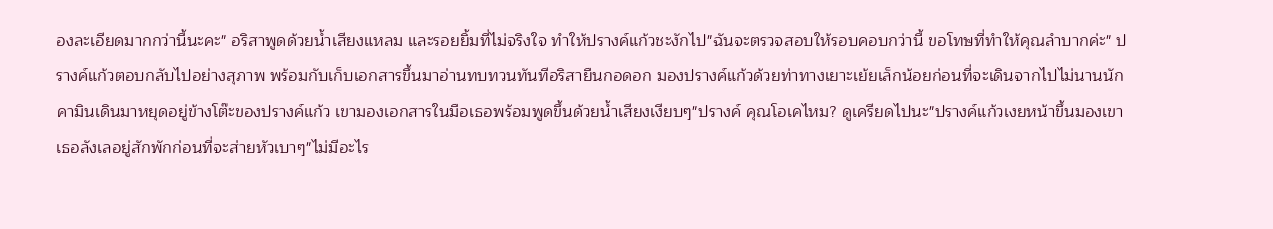องละเอียดมากกว่านี้นะคะ" อริสาพูดด้วยน้ำเสียงแหลม และรอยยิ้มที่ไม่จริงใจ ทำให้ปรางค์แก้วชะงักไป"ฉันจะตรวจสอบให้รอบคอบกว่านี้ ขอโทษที่ทำให้คุณลำบากค่ะ" ปรางค์แก้วตอบกลับไปอย่างสุภาพ พร้อมกับเก็บเอกสารขึ้นมาอ่านทบทวนทันทีอริสายืนกอดอก มองปรางค์แก้วด้วยท่าทางเยาะเย้ยเล็กน้อยก่อนที่จะเดินจากไปไม่นานนัก คามินเดินมาหยุดอยู่ข้างโต๊ะของปรางค์แก้ว เขามองเอกสารในมือเธอพร้อมพูดขึ้นด้วยน้ำเสียงเงียบๆ"ปรางค์ คุณโอเคไหม? ดูเครียดไปนะ"ปรางค์แก้วเงยหน้าขึ้นมองเขา เธอลังเลอยู่สักพักก่อนที่จะส่ายหัวเบาๆ"ไม่มีอะไร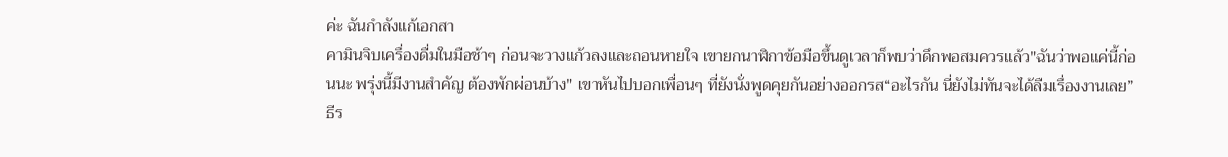ค่ะ ฉันกำลังแก้เอกสา
คามินจิบเครื่องดื่มในมือช้าๆ ก่อนจะวางแก้วลงและถอนหายใจ เขายกนาฬิกาข้อมือขึ้นดูเวลาก็พบว่าดึกพอสมควรแล้ว"ฉันว่าพอแค่นี้ก่อนนะ พรุ่งนี้มีงานสำคัญ ต้องพักผ่อนบ้าง" เขาหันไปบอกเพื่อนๆ ที่ยังนั่งพูดคุยกันอย่างออกรส“อะไรกัน นี่ยังไม่ทันจะได้ลืมเรื่องงานเลย” ธีร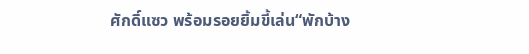ศักดิ์แซว พร้อมรอยยิ้มขี้เล่น“พักบ้าง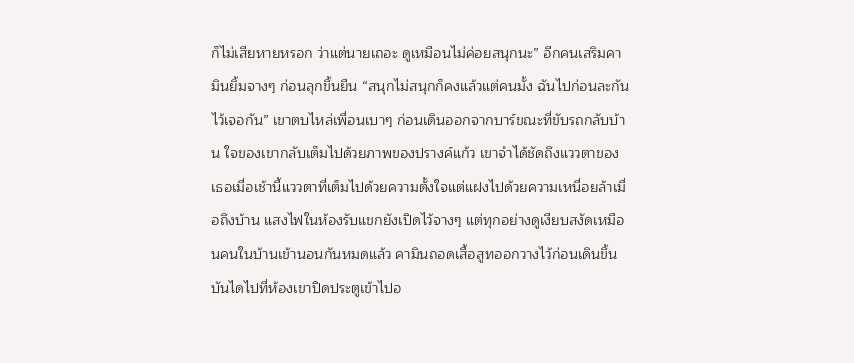ก็ไม่เสียหายหรอก ว่าแต่นายเถอะ ดูเหมือนไม่ค่อยสนุกนะ” อีกคนเสริมคามินยิ้มจางๆ ก่อนลุกขึ้นยืน “สนุกไม่สนุกก็คงแล้วแต่คนมั้ง ฉันไปก่อนละกัน ไว้เจอกัน” เขาตบไหล่เพื่อนเบาๆ ก่อนเดินออกจากบาร์ขณะที่ขับรถกลับบ้าน ใจของเขากลับเต็มไปด้วยภาพของปรางค์แก้ว เขาจำได้ชัดถึงแววตาของเธอเมื่อเช้านี้แววตาที่เต็มไปด้วยความตั้งใจแต่แฝงไปด้วยความเหนื่อยล้าเมื่อถึงบ้าน แสงไฟในห้องรับแขกยังเปิดไว้จางๆ แต่ทุกอย่างดูเงียบสงัดเหมือนคนในบ้านเข้านอนกันหมดแล้ว คามินถอดเสื้อสูทออกวางไว้ก่อนเดินขึ้นบันไดไปที่ห้องเขาปิดประตูเข้าไปอ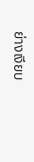ย่างเงียบ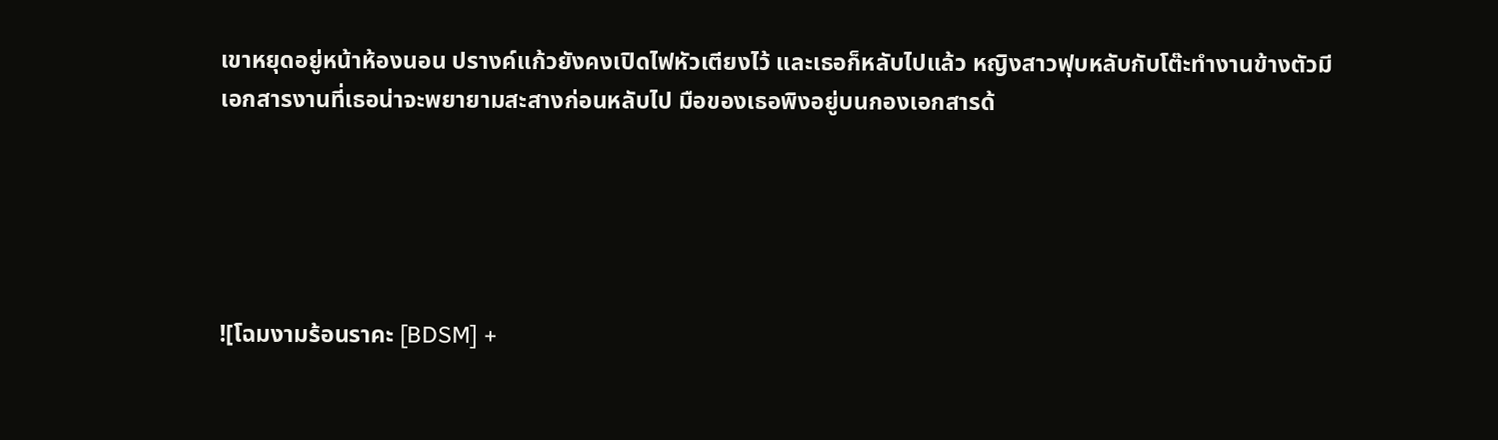เขาหยุดอยู่หน้าห้องนอน ปรางค์แก้วยังคงเปิดไฟหัวเตียงไว้ และเธอก็หลับไปแล้ว หญิงสาวฟุบหลับกับโต๊ะทำงานข้างตัวมีเอกสารงานที่เธอน่าจะพยายามสะสางก่อนหลับไป มือของเธอพิงอยู่บนกองเอกสารด้





![โฉมงามร้อนราคะ [BDSM] +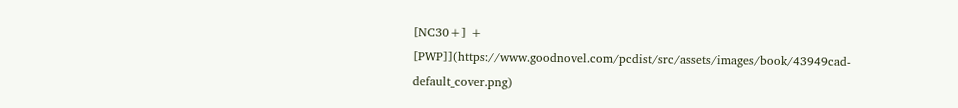[NC30+] + [PWP]](https://www.goodnovel.com/pcdist/src/assets/images/book/43949cad-default_cover.png)